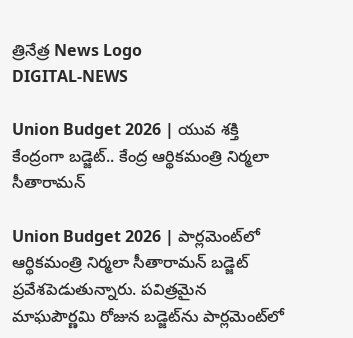త్రినేత్ర News Logo
DIGITAL-NEWS

Union Budget 2026 | యువ శ‌క్తి కేంద్రంగా బ‌డ్జెట్‌.. కేంద్ర ఆర్థిక‌మంత్రి నిర్మ‌లా సీతారామ‌న్‌

Union Budget 2026 | పార్ల‌మెంట్‌లో ఆర్థిక‌మంత్రి నిర్మ‌లా సీతారామ‌న్ బ‌డ్జెట్ ప్ర‌వేశ‌పెడుతున్నారు. ప‌విత్ర‌మైన మాఘ‌పౌర్ణ‌మి రోజున బ‌డ్జెట్‌ను పార్ల‌మెంట్‌లో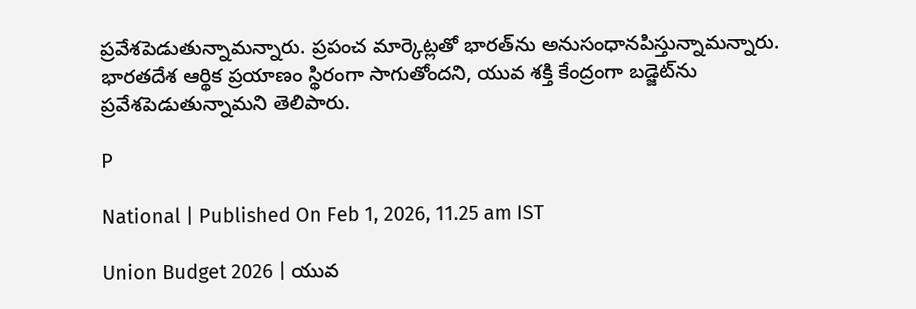ప్ర‌వేశ‌పెడుతున్నామ‌న్నారు. ప్ర‌పంచ మార్కెట్ల‌తో భార‌త్‌ను అనుసంధాన‌పిస్తున్నామ‌న్నారు. భార‌త‌దేశ ఆర్థిక ప్ర‌యాణం స్థిరంగా సాగుతోంద‌ని, యువ శ‌క్తి కేంద్రంగా బ‌డ్జెట్‌ను ప్ర‌వేశ‌పెడుతున్నామ‌ని తెలిపారు.

P

National | Published On Feb 1, 2026, 11.25 am IST

Union Budget 2026 | యువ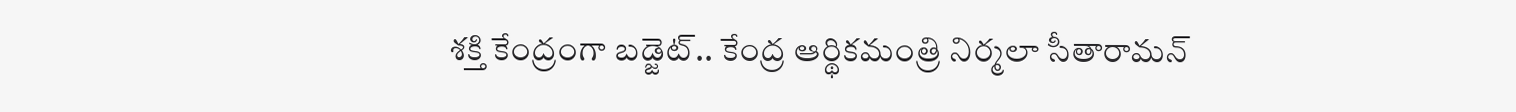శ‌క్తి కేంద్రంగా బ‌డ్జెట్‌.. కేంద్ర ఆర్థిక‌మంత్రి నిర్మ‌లా సీతారామ‌న్‌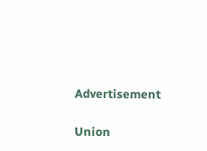Advertisement

Union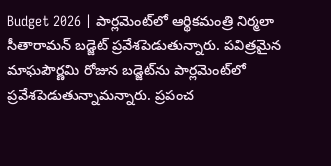Budget 2026 | పార్ల‌మెంట్‌లో ఆర్థిక‌మంత్రి నిర్మ‌లా సీతారామ‌న్ బ‌డ్జెట్ ప్ర‌వేశ‌పెడుతున్నారు. ప‌విత్ర‌మైన మాఘ‌పౌర్ణ‌మి రోజున బ‌డ్జెట్‌ను పార్ల‌మెంట్‌లో ప్ర‌వేశ‌పెడుతున్నామ‌న్నారు. ప్ర‌పంచ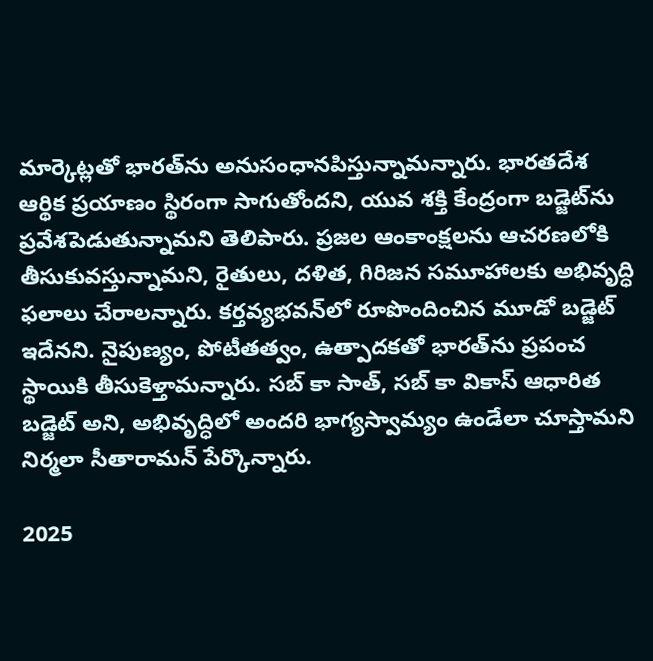మార్కెట్ల‌తో భార‌త్‌ను అనుసంధాన‌పిస్తున్నామ‌న్నారు. భార‌త‌దేశ ఆర్థిక ప్ర‌యాణం స్థిరంగా సాగుతోంద‌ని, యువ శ‌క్తి కేంద్రంగా బ‌డ్జెట్‌ను ప్ర‌వేశ‌పెడుతున్నామ‌ని తెలిపారు. ప్ర‌జ‌ల ఆంకాంక్ష‌ల‌ను ఆచ‌ర‌ణ‌లోకి తీసుకువ‌స్తున్నామ‌ని, రైతులు, ద‌ళిత‌, గిరిజ‌న స‌మూహాల‌కు అభివృద్ధి ఫ‌లాలు చేరాల‌న్నారు. క‌ర్త‌వ్యభ‌వ‌న్‌లో రూపొందించిన మూడో బ‌డ్జెట్ ఇదేన‌ని. నైపుణ్యం, పోటీత‌త్వం, ఉత్పాద‌క‌తో భార‌త్‌ను ప్ర‌పంచ స్థాయికి తీసుకెళ్తామ‌న్నారు. స‌బ్ కా సాత్‌, స‌బ్ కా వికాస్ ఆధారిత బ‌డ్జెట్ అని, అభివృద్ధిలో అంద‌రి భాగ్య‌స్వామ్యం ఉండేలా చూస్తామ‌ని నిర్మ‌లా సీతారామ‌న్ పేర్కొన్నారు.

2025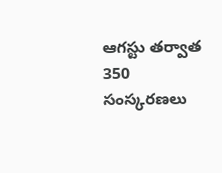ఆగ‌స్టు త‌ర్వాత 350 సంస్క‌ర‌ణ‌లు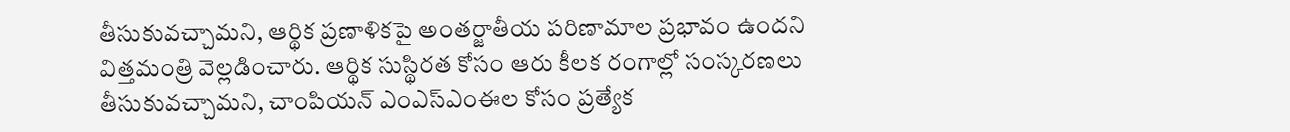తీసుకువ‌చ్చామ‌ని, ఆర్థిక ప్ర‌ణాళిక‌పై అంత‌ర్జాతీయ ప‌రిణామాల ప్ర‌భావం ఉంద‌ని విత్త‌మంత్రి వెల్ల‌డించారు. ఆర్థిక సుస్థిర‌త కోసం ఆరు కీల‌క రంగాల్లో సంస్క‌ర‌ణ‌లు తీసుకువ‌చ్చామ‌ని, చాంపియ‌న్ ఎంఎస్ఎంఈల కోసం ప్ర‌త్యేక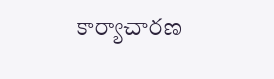కార్యాచార‌ణ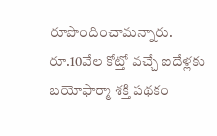రూపొందించామ‌న్నారు. రూ.10వేల కోట్తో వ‌చ్చే ఐదేళ్ల‌కు బ‌యోఫార్మా శ‌క్తి ప‌థ‌కం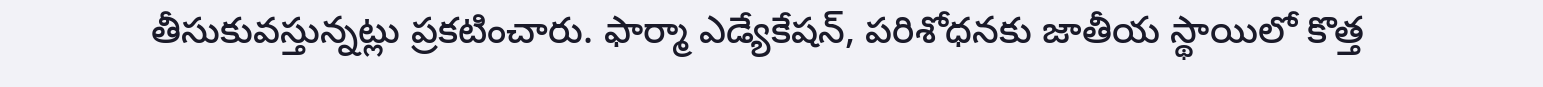తీసుకువ‌స్తున్న‌ట్లు ప్ర‌క‌టించారు. ఫార్మా ఎడ్యేకేష‌న్‌, ప‌రిశోధ‌న‌కు జాతీయ స్థాయిలో కొత్త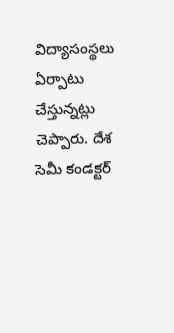విద్యాసంస్థ‌లు ఏర్పాటు చేస్తున్న‌ట్లు చెప్పారు. దేశ సెమీ కండ‌క్ట‌ర్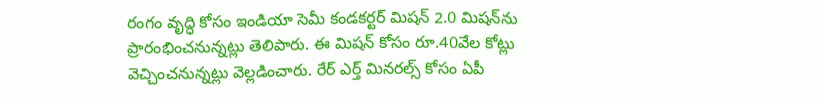రంగం వృద్ధి కోసం ఇండియా సెమీ కండ‌క‌ర్ట‌ర్ మిష‌న్ 2.0 మిష‌న్‌ను ప్రారంభించ‌నున్న‌ట్లు తెలిపారు. ఈ మిష‌న్ కోసం రూ.40వేల కోట్లు వెచ్చించ‌నున్న‌ట్లు వెల్ల‌డించారు. రేర్ ఎర్త్ మిన‌ర‌ల్స్ కోసం ఏపీ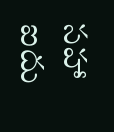స‌హా ఐదు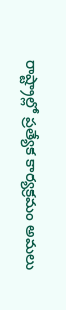రాష్ట్రాల్లో ప్ర‌త్యేక కార్య‌క్ర‌మం అమ‌లు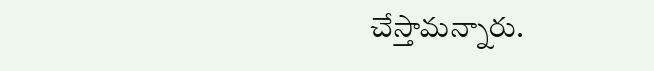చేస్తామ‌న్నారు.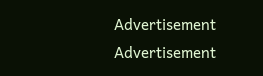Advertisement
Advertisement